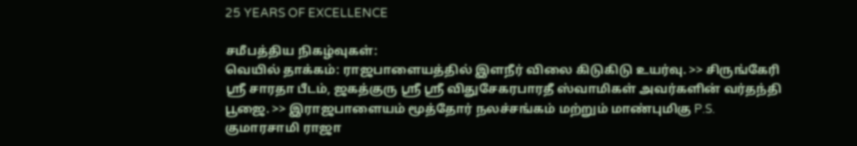25 YEARS OF EXCELLENCE

சமீபத்திய நிகழ்வுகள்:
வெயில் தாக்கம்: ராஜபாளையத்தில் இளநீர் விலை கிடுகிடு உயர்வு. >> சிருங்கேரி ஸ்ரீ சாரதா பீடம், ஜகத்குரு ஸ்ரீ ஸ்ரீ விதுசேகரபாரதீ ஸ்வாமிகள் அவர்களின் வர்தந்தி பூஜை. >> இராஜபாளையம் மூத்தோர் நலச்சங்கம் மற்றும் மாண்புமிகு P.S. குமாரசாமி ராஜா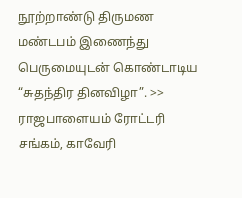நூற்றாண்டு திருமண மண்டபம் இணைந்து பெருமையுடன் கொண்டாடிய “சுதந்திர தினவிழா”. >> ராஜபாளையம் ரோட்டரி சங்கம், காவேரி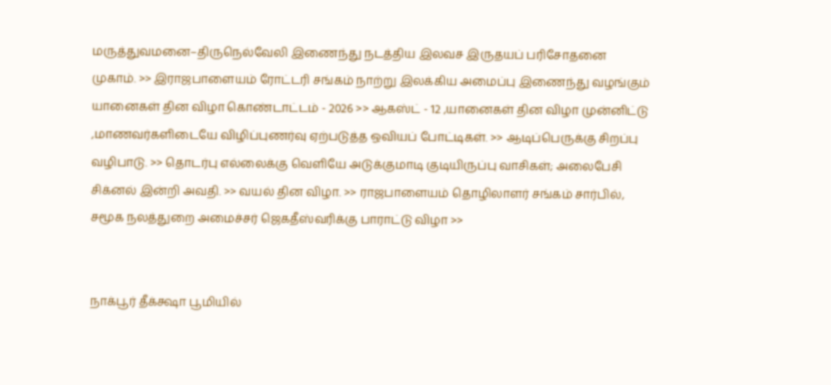மருத்துவமனை–திருநெல்வேலி இணைந்து நடத்திய இலவச இருதயப் பரிசோதனை முகாம். >> இராஜபாளையம் ரோட்டரி சங்கம் நாற்று இலக்கிய அமைப்பு இணைந்து வழங்கும் யானைகள் தின விழா கொண்டாட்டம் - 2026 >> ஆகஸ்ட் - 12 ,யானைகள் தின விழா முன்னிட்டு ,மாணவர்களிடையே விழிப்புணர்வு ஏற்படுத்த ஒவியப் போட்டிகள். >> ஆடிப்பெருக்கு சிறப்பு வழிபாடு. >> தொடர்பு எல்லைக்கு வெளியே அடுக்குமாடி குடியிருப்பு வாசிகள்; அலைபேசி சிக்னல் இன்றி அவதி. >> வயல் தின விழா. >> ராஜபாளையம் தொழிலாளர் சங்கம் சார்பில், சமூக நலத்துறை அமைச்சர் ஜெகதீஸ்வரிக்கு பாராட்டு விழா >>


நாக்பூர் தீக்க்ஷா பூமியில்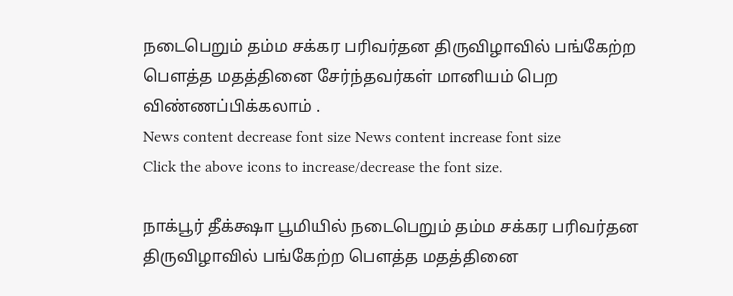நடைபெறும் தம்ம சக்கர பரிவர்தன திருவிழாவில் பங்கேற்ற பௌத்த மதத்தினை சேர்ந்தவர்கள் மானியம் பெற விண்ணப்பிக்கலாம் .
News content decrease font size News content increase font size
Click the above icons to increase/decrease the font size.

நாக்பூர் தீக்க்ஷா பூமியில் நடைபெறும் தம்ம சக்கர பரிவர்தன திருவிழாவில் பங்கேற்ற பௌத்த மதத்தினை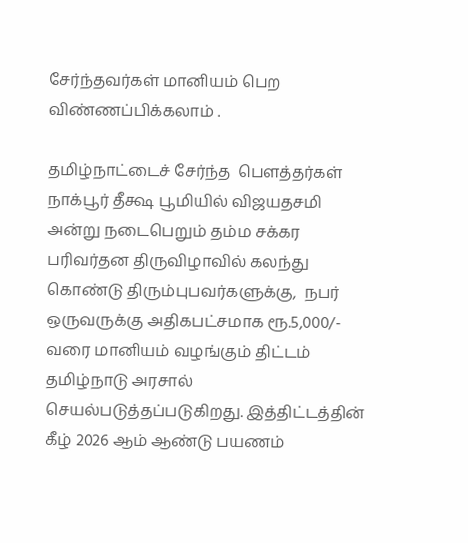சேர்ந்தவர்கள் மானியம் பெற விண்ணப்பிக்கலாம் .

தமிழ்நாட்டைச் சேர்ந்த  பௌத்தர்கள் நாக்பூர் தீக்ஷ பூமியில் விஜயதசமி அன்று நடைபெறும் தம்ம சக்கர பரிவர்தன திருவிழாவில் கலந்து கொண்டு திரும்புபவர்களுக்கு,  நபர் ஒருவருக்கு அதிகபட்சமாக ரூ.5,000/- வரை மானியம் வழங்கும் திட்டம் தமிழ்நாடு அரசால் செயல்படுத்தப்படுகிறது. இத்திட்டத்தின் கீழ் 2026 ஆம் ஆண்டு பயணம்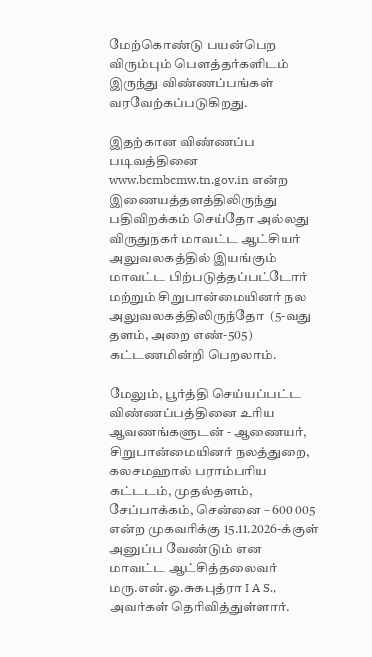மேற்கொண்டு பயன்பெற விரும்பும் பௌத்தர்களிடம் இருந்து விண்ணப்பங்கள் வரவேற்கப்படுகிறது.

இதற்கான விண்ணப்ப படிவத்தினை www.bcmbcmw.tn.gov.in என்ற இணையத்தளத்திலிருந்து பதிவிறக்கம் செய்தோ அல்லது விருதுநகர் மாவட்ட ஆட்சியர் அலுவலகத்தில் இயங்கும் மாவட்ட பிற்படுத்தப்பட்டோர் மற்றும் சிறுபான்மையினர் நல அலுவலகத்திலிருந்தோ  (5-வது தளம், அறை எண்-505) கட்டணமின்றி பெறலாம்.

மேலும், பூர்த்தி செய்யப்பட்ட விண்ணப்பத்தினை உரிய ஆவணங்களுடன் - ஆணையர், சிறுபான்மையினர் நலத்துறை, கலசமஹால் பராம்பரிய கட்டடம், முதல்தளம், சேப்பாக்கம், சென்னை – 600 005 என்ற முகவரிக்கு 15.11.2026-க்குள் அனுப்ப வேண்டும் என மாவட்ட ஆட்சித்தலைவர் மரு.என்.ஓ.சுகபுத்ரா I A S., அவர்கள் தெரிவித்துள்ளார்.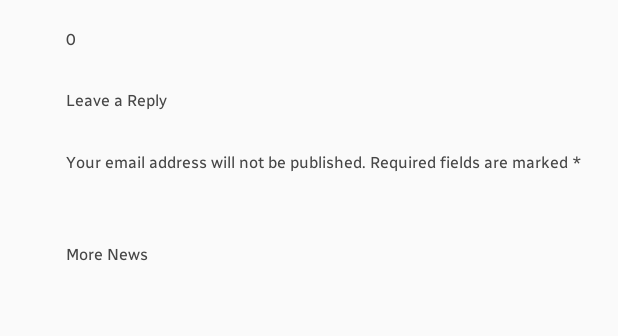0

Leave a Reply

Your email address will not be published. Required fields are marked *


More News